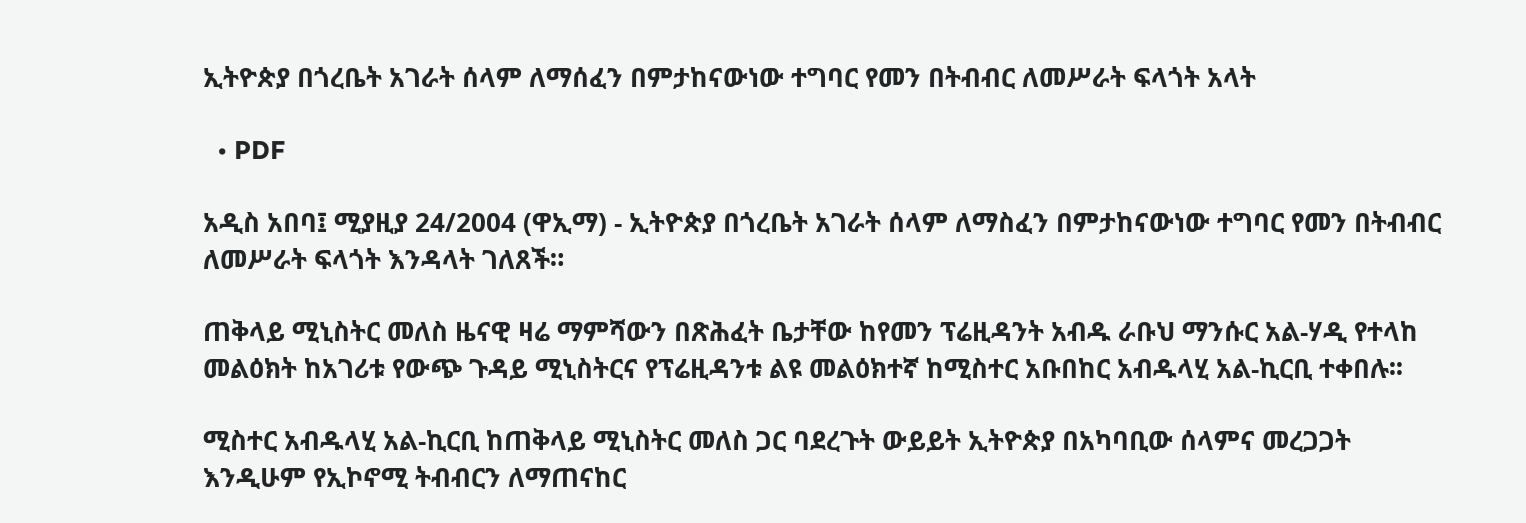ኢትዮጵያ በጎረቤት አገራት ሰላም ለማሰፈን በምታከናውነው ተግባር የመን በትብብር ለመሥራት ፍላጎት አላት

  • PDF

አዲስ አበባ፤ ሚያዚያ 24/2004 (ዋኢማ) - ኢትዮጵያ በጎረቤት አገራት ሰላም ለማስፈን በምታከናውነው ተግባር የመን በትብብር ለመሥራት ፍላጎት እንዳላት ገለጸች።

ጠቅላይ ሚኒስትር መለስ ዜናዊ ዛሬ ማምሻውን በጽሕፈት ቤታቸው ከየመን ፕሬዚዳንት አብዱ ራቡህ ማንሱር አል-ሃዲ የተላከ መልዕክት ከአገሪቱ የውጭ ጉዳይ ሚኒስትርና የፕሬዚዳንቱ ልዩ መልዕክተኛ ከሚስተር አቡበከር አብዱላሂ አል-ኪርቢ ተቀበሉ፡፡

ሚስተር አብዱላሂ አል-ኪርቢ ከጠቅላይ ሚኒስትር መለስ ጋር ባደረጉት ውይይት ኢትዮጵያ በአካባቢው ሰላምና መረጋጋት እንዲሁም የኢኮኖሚ ትብብርን ለማጠናከር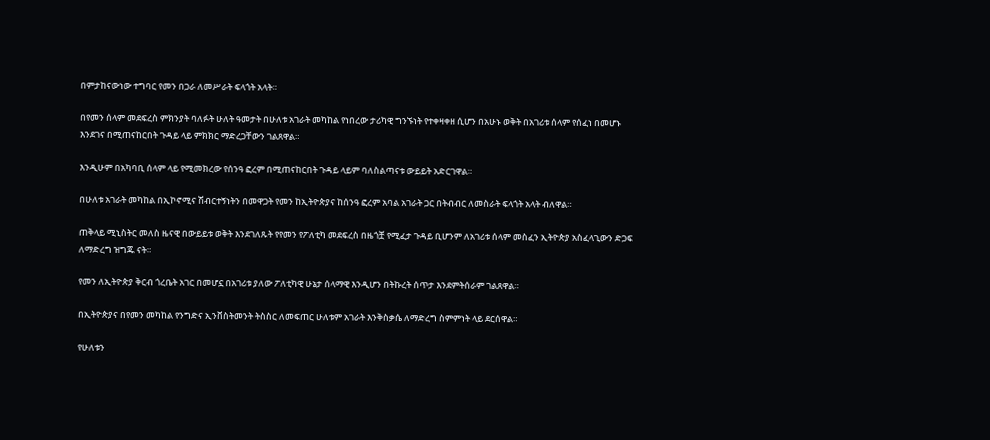በምታከናውነው ተግባር የመን በጋራ ለመሥራት ፍላጎት አላት።

በየመን ሰላም መደፍረስ ምክንያት ባለፉት ሁለት ዓመታት በሁለቱ አገራት መካከል የነበረው ታሪካዊ ግንኙነት የተቀዛቀዘ ሲሆን በአሁኑ ወቅት በአገሪቱ ሰላም የሰፈነ በመሆኑ እንደገና በሚጠናከርበት ጉዳይ ላይ ምክክር ማድረጋቸውን ገልጸዋል።

እንዲሁም በአካባቢ ሰላም ላይ የሚመክረው የሰንዓ ፎረም በሚጠናከርበት ጉዳይ ላይም ባለስልጣናቱ ውይይት አድርገዋል።

በሁለቱ አገራት መካከል በኢኮኖሚና ሽብርተኝነትን በመዋጋት የመን ከኢትዮጵያና ከሰንዓ ፎረም አባል አገራት ጋር በትብብር ለመስራት ፍላጎት አላት ብለዋል።

ጠቅላይ ሚኒስትር መለስ ዜናዊ በውይይቱ ወቅት እንደገለጹት የየመን የፖለቲካ መደፍረስ በዜጎቿ የሚፈታ ጉዳይ ቢሆንም ለአገሪቱ ሰላም መስፈን ኢትዮጵያ አስፈላጊውን ድጋፍ ለማድረግ ዝግጁ ናት።

የመን ለኢትዮጵያ ቅርብ ጎረቤት አገር በመሆኗ በአገሪቱ ያለው ፖለቲካዊ ሁኔታ ሰላማዊ እንዲሆን በትኩረት ሰጥታ እንደምትሰራም ገልጸዋል።

በኢትዮጵያና በየመን መካከል የንግድና ኢንቨስትመንት ትስስር ለመፍጠር ሁለቱም አገራት እንቅስቃሴ ለማድረግ ስምምነት ላይ ደርሰዋል።

የሁለቱን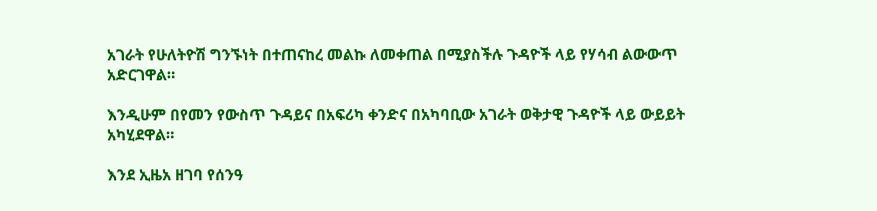አገራት የሁለትዮሽ ግንኙነት በተጠናከረ መልኩ ለመቀጠል በሚያስችሉ ጉዳዮች ላይ የሃሳብ ልውውጥ አድርገዋል።

እንዲሁም በየመን የውስጥ ጉዳይና በአፍሪካ ቀንድና በአካባቢው አገራት ወቅታዊ ጉዳዮች ላይ ውይይት አካሂደዋል።

እንደ ኢዜአ ዘገባ የሰንዓ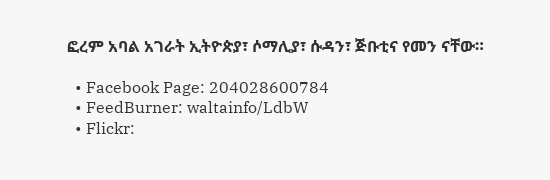ፎረም አባል አገራት ኢትዮጵያ፣ ሶማሊያ፣ ሱዳን፣ ጅቡቲና የመን ናቸው።

  • Facebook Page: 204028600784
  • FeedBurner: waltainfo/LdbW
  • Flickr: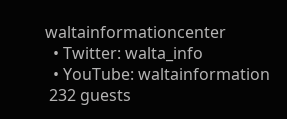waltainformationcenter
  • Twitter: walta_info
  • YouTube: waltainformation
 232 guests